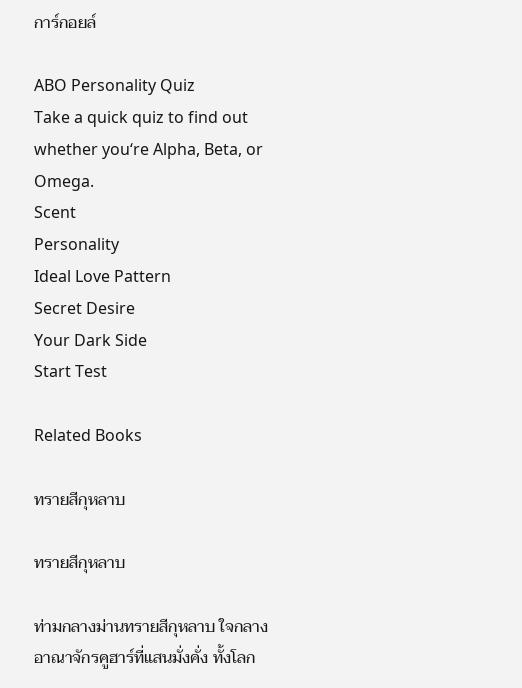การ์กอยล์

ABO Personality Quiz
Take a quick quiz to find out whether you‘re Alpha, Beta, or Omega.
Scent
Personality
Ideal Love Pattern
Secret Desire
Your Dark Side
Start Test

Related Books

ทรายสีกุหลาบ

ทรายสีกุหลาบ

ท่ามกลางม่านทรายสีกุหลาบ ใจกลางอาณาจักรคูฮาร์ที่แสนมั่งคั่ง ทั้งโลก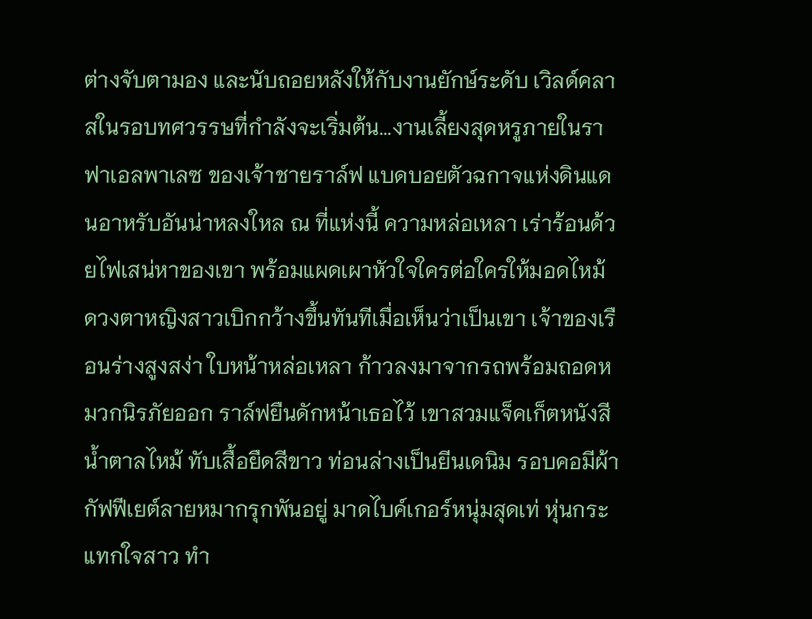ต่างจับตามอง และนับถอยหลังให้กับงานยักษ์ระดับ เวิลด์คลาสในรอบทศวรรษที่กำลังจะเริ่มต้น...งานเลี้ยงสุดหรูภายในราฟาเอลพาเลซ ของเจ้าชายราล์ฟ แบดบอยตัวฉกาจแห่งดินแดนอาหรับอันน่าหลงใหล ณ ที่แห่งนี้ ความหล่อเหลา เร่าร้อนด้วยไฟเสน่หาของเขา พร้อมแผดเผาหัวใจใครต่อใครให้มอดไหม้ ดวงตาหญิงสาวเบิกกว้างขึ้นทันทีเมื่อเห็นว่าเป็นเขา เจ้าของเรือนร่างสูงสง่า ใบหน้าหล่อเหลา ก้าวลงมาจากรถพร้อมถอดหมวกนิรภัยออก ราล์ฟยืนดักหน้าเธอไว้ เขาสวมแจ็คเก็ตหนังสีน้ำตาลไหม้ ทับเสื้อยืดสีขาว ท่อนล่างเป็นยีนเดนิม รอบคอมีผ้ากัฟฟีเยต์ลายหมากรุกพันอยู่ มาดไบค์เกอร์หนุ่มสุดเท่ หุ่นกระแทกใจสาว ทำ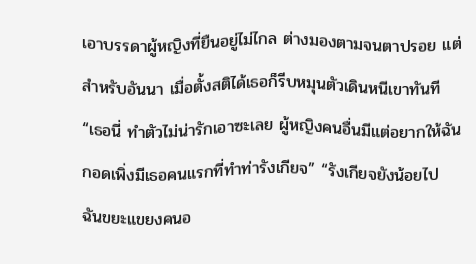เอาบรรดาผู้หญิงที่ยืนอยู่ไม่ไกล ต่างมองตามจนตาปรอย แต่สำหรับอันนา เมื่อตั้งสติได้เธอก็รีบหมุนตัวเดินหนีเขาทันที “เธอนี่ ทำตัวไม่น่ารักเอาซะเลย ผู้หญิงคนอื่นมีแต่อยากให้ฉันกอดเพิ่งมีเธอคนแรกที่ทำท่ารังเกียจ” “รังเกียจยังน้อยไป ฉันขยะแขยงคนอ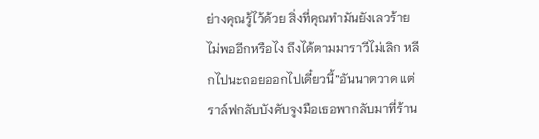ย่างคุณรู้ไว้ด้วย สิ่งที่คุณทำมันยังเลวร้ายไม่พออีกหรือไง ถึงได้ตามมาราวีไม่เลิก หลีกไปนะถอยออกไปเดี๋ยวนี้”อันนาตวาด แต่ราล์ฟกลับบังคับจูงมือเธอพากลับมาที่ร้าน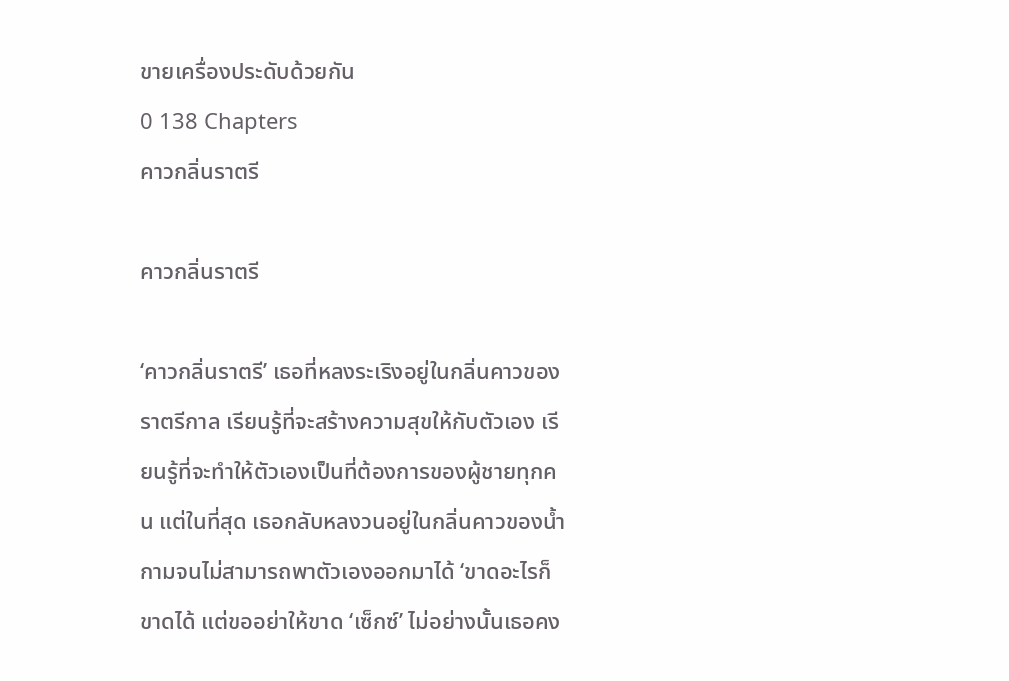ขายเครื่องประดับด้วยกัน
0 138 Chapters
คาวกลิ่นราตรี

คาวกลิ่นราตรี

‘คาวกลิ่นราตรี’ เธอที่หลงระเริงอยู่ในกลิ่นคาวของราตรีกาล เรียนรู้ที่จะสร้างความสุขให้กับตัวเอง เรียนรู้ที่จะทำให้ตัวเองเป็นที่ต้องการของผู้ชายทุกคน แต่ในที่สุด เธอกลับหลงวนอยู่ในกลิ่นคาวของน้ำกามจนไม่สามารถพาตัวเองออกมาได้ ‘ขาดอะไรก็ขาดได้ แต่ขออย่าให้ขาด ‘เซ็กซ์’ ไม่อย่างนั้นเธอคง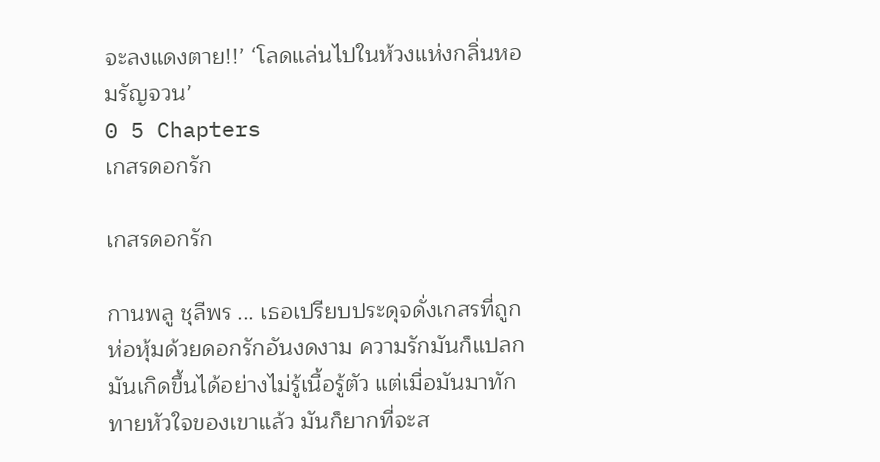จะลงแดงตาย!!’ ‘โลดแล่นไปในห้วงแห่งกลิ่นหอมรัญจวน’
0 5 Chapters
เกสรดอกรัก

เกสรดอกรัก

กานพลู ชุลีพร ... เธอเปรียบประดุจดั่งเกสรที่ถูกห่อหุ้มด้วยดอกรักอันงดงาม ความรักมันก็แปลก มันเกิดขึ้นได้อย่างไม่รู้เนื้อรู้ตัว แต่เมื่อมันมาทักทายหัวใจของเขาแล้ว มันก็ยากที่จะส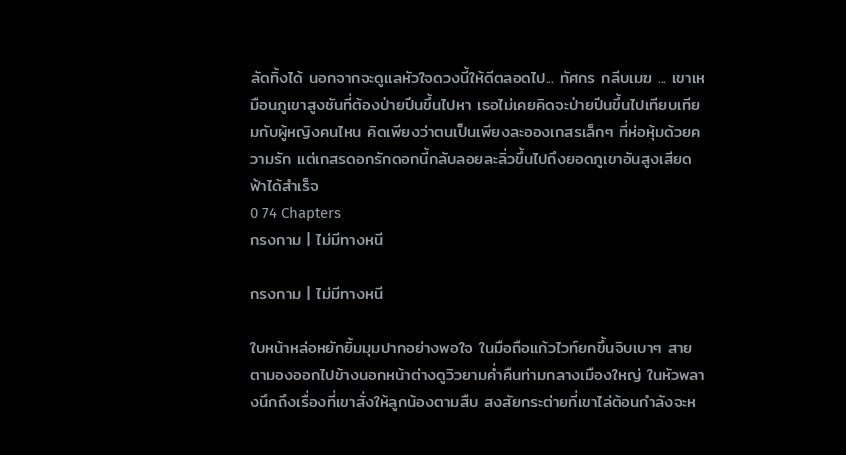ลัดทิ้งได้ นอกจากจะดูแลหัวใจดวงนี้ให้ดีตลอดไป... ทัศกร กลีบเมฆ ... เขาเหมือนภูเขาสูงชันที่ต้องป่ายปีนขึ้นไปหา เธอไม่เคยคิดจะป่ายปีนขึ้นไปเทียบเทียมกับผู้หญิงคนไหน คิดเพียงว่าตนเป็นเพียงละอองเกสรเล็กๆ ที่ห่อหุ้มด้วยความรัก แต่เกสรดอกรักดอกนี้กลับลอยละลิ่วขึ้นไปถึงยอดภูเขาอันสูงเสียดฟ้าได้สำเร็จ
0 74 Chapters
กรงกาม | ไม่มีทางหนี

กรงกาม | ไม่มีทางหนี

ใบหน้าหล่อหยักยิ้มมุมปากอย่างพอใจ ในมือถือแก้วไวท์ยกขึ้นจิบเบาๆ สายตามองออกไปข้างนอกหน้าต่างดูวิวยามค่ำคืนท่ามกลางเมืองใหญ่ ในหัวพลางนึกถึงเรื่องที่เขาสั่งให้ลูกน้องตามสืบ สงสัยกระต่ายที่เขาไล่ต้อนกำลังจะห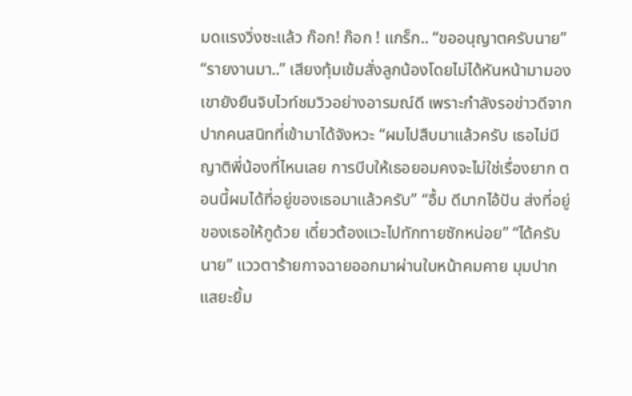มดแรงวิ่งซะแล้ว ก๊อก! ก๊อก ! แกร็ก.. “ขออนุญาตครับนาย” “รายงานมา..” เสียงทุ้มเข้มสั่งลูกน้องโดยไม่ได้หันหน้ามามอง เขายังยืนจิบไวท์ชมวิวอย่างอารมณ์ดี เพราะกำลังรอข่าวดีจากปากคนสนิทที่เข้ามาได้จังหวะ “ผมไปสืบมาแล้วครับ เธอไม่มีญาติพี่น้องที่ไหนเลย การบีบให้เธอยอมคงจะไม่ใช่เรื่องยาก ตอนนี้ผมได้ที่อยู่ของเธอมาแล้วครับ” “อื้ม ดีมากไอ้ปัน ส่งที่อยู่ของเธอให้กูด้วย เดี๋ยวต้องแวะไปทักทายซักหน่อย” “ได้ครับนาย” แววตาร้ายกาจฉายออกมาผ่านใบหน้าคมคาย มุมปากแสยะยิ้ม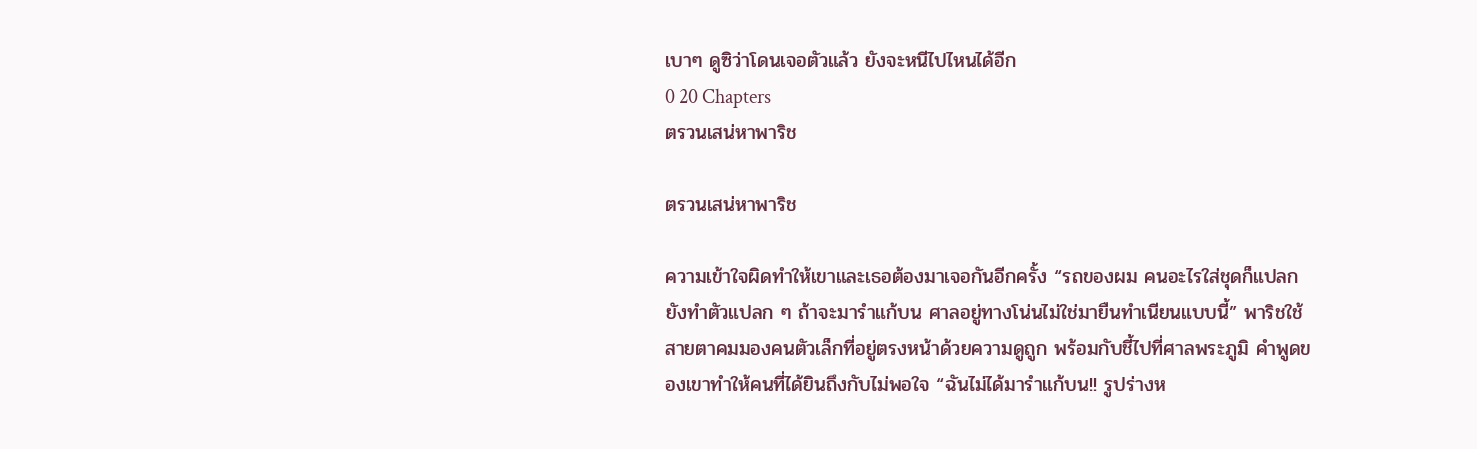เบาๆ ดูซิว่าโดนเจอตัวแล้ว ยังจะหนีไปไหนได้อีก
0 20 Chapters
ตรวนเสน่หาพาริช

ตรวนเสน่หาพาริช

ความเข้าใจผิดทำให้เขาและเธอต้องมาเจอกันอีกครั้ง “รถของผม คนอะไรใส่ชุดก็แปลกยังทำตัวแปลก ๆ ถ้าจะมารำแก้บน ศาลอยู่ทางโน่นไม่ใช่มายืนทำเนียนแบบนี้” พาริชใช้สายตาคมมองคนตัวเล็กที่อยู่ตรงหน้าด้วยความดูถูก พร้อมกับชี้ไปที่ศาลพระภูมิ คำพูดของเขาทำให้คนที่ได้ยินถึงกับไม่พอใจ “ฉันไม่ได้มารำแก้บน!! รูปร่างห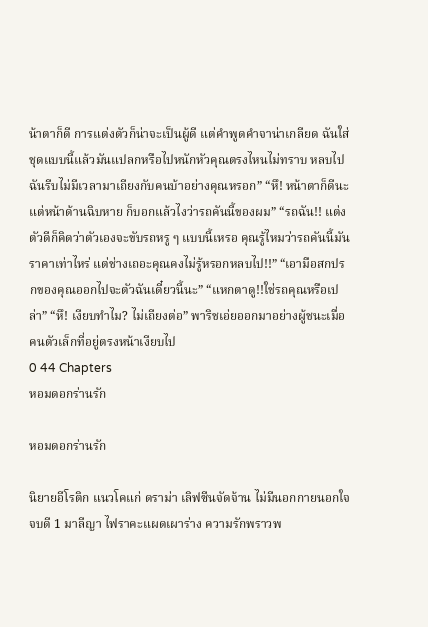น้าตาก็ดี การแต่งตัวก็น่าจะเป็นผู้ดี แต่คำพูดคำจาน่าเกลียด ฉันใส่ชุดแบบนี้แล้วมันแปลกหรือไปหนักหัวคุณตรงไหนไม่ทราบ หลบไปฉันรีบไม่มีเวลามาเถียงกับคนบ้าอย่างคุณหรอก” “หึ! หน้าตาก็ดีนะแต่หน้าด้านฉิบหาย ก็บอกแล้วไงว่ารถคันนี้ของผม” “รถฉัน!! แต่งตัวดีก็คิดว่าตัวเองจะขับรถหรู ๆ แบบนี้เหรอ คุณรู้ไหมว่ารถคันนี้มันราคาเท่าไหร่ แต่ช่างเถอะคุณคงไม่รู้หรอกหลบไป!!” “เอามือสกปรกของคุณออกไปจะตัวฉันเดี๋ยวนี้นะ” “แหกตาดู!!ใช่รถคุณหรือเปล่า” “หึ! เงียบทำไม? ไม่เถียงต่อ” พาริชเอ่ยออกมาอย่างผู้ชนะเมื่อคนตัวเล็กที่อยู่ตรงหน้าเงียบไป
0 44 Chapters
หอมดอกร่านรัก

หอมดอกร่านรัก

นิยายอีโรติก แนวโคแก่ ดราม่า เลิฟซีนจัดจ้าน ไม่มีนอกกายนอกใจ จบดี 1 มาลีญา ไฟราคะแผดเผาร่าง ความรักพราวพ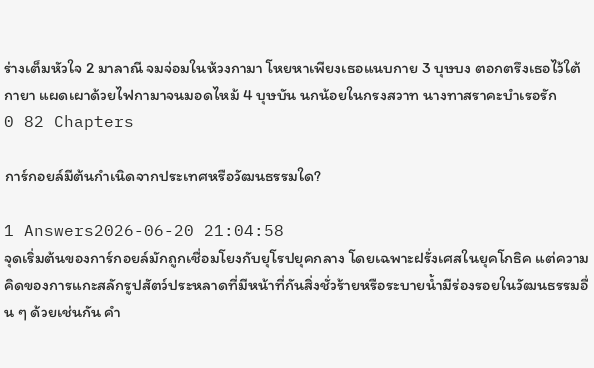ร่างเต็มหัวใจ 2 มาลาณี จมจ่อมในห้วงกามา โหยหาเพียงเธอแนบกาย 3 บุษบง ตอกตรึงเธอไว้ใต้กายา แผดเผาด้วยไฟกามาจนมอดไหม้ 4 บุษบัน นกน้อยในกรงสวาท นางทาสราคะบำเรอรัก
0 82 Chapters

การ์กอยล์มีต้นกำเนิดจากประเทศหรือวัฒนธรรมใด?

1 Answers2026-06-20 21:04:58
จุดเริ่มต้นของการ์กอยล์มักถูกเชื่อมโยงกับยุโรปยุคกลาง โดยเฉพาะฝรั่งเศสในยุคโกธิค แต่ความคิดของการแกะสลักรูปสัตว์ประหลาดที่มีหน้าที่กันสิ่งชั่วร้ายหรือระบายน้ำมีร่องรอยในวัฒนธรรมอื่น ๆ ด้วยเช่นกัน คำ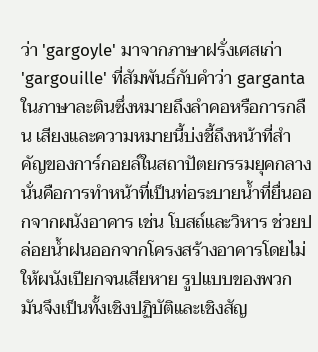ว่า 'gargoyle' มาจากภาษาฝรั่งเศสเก่า 'gargouille' ที่สัมพันธ์กับคำว่า garganta ในภาษาละตินซึ่งหมายถึงลำคอหรือการกลืน เสียงและความหมายนี้บ่งชี้ถึงหน้าที่สำคัญของการ์กอยล์ในสถาปัตยกรรมยุคกลาง นั่นคือการทำหน้าที่เป็นท่อระบายน้ำที่ยื่นออกจากผนังอาคาร เช่น โบสถ์และวิหาร ช่วยปล่อยน้ำฝนออกจากโครงสร้างอาคารโดยไม่ให้ผนังเปียกจนเสียหาย รูปแบบของพวกมันจึงเป็นทั้งเชิงปฏิบัติและเชิงสัญ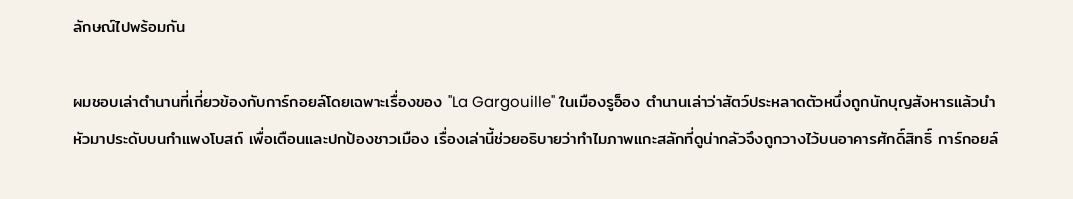ลักษณ์ไปพร้อมกัน

ผมชอบเล่าตำนานที่เกี่ยวข้องกับการ์กอยล์โดยเฉพาะเรื่องของ ''La Gargouille'' ในเมืองรูอ็อง ตำนานเล่าว่าสัตว์ประหลาดตัวหนึ่งถูกนักบุญสังหารแล้วนำหัวมาประดับบนกำแพงโบสถ์ เพื่อเตือนและปกป้องชาวเมือง เรื่องเล่านี้ช่วยอธิบายว่าทำไมภาพแกะสลักที่ดูน่ากลัวจึงถูกวางไว้บนอาคารศักดิ์สิทธิ์ การ์กอยล์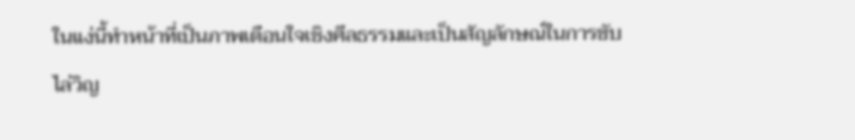ในแง่นี้ทำหน้าที่เป็นภาพเตือนใจเชิงศีลธรรมและเป็นสัญลักษณ์ในการขับไล่วิญ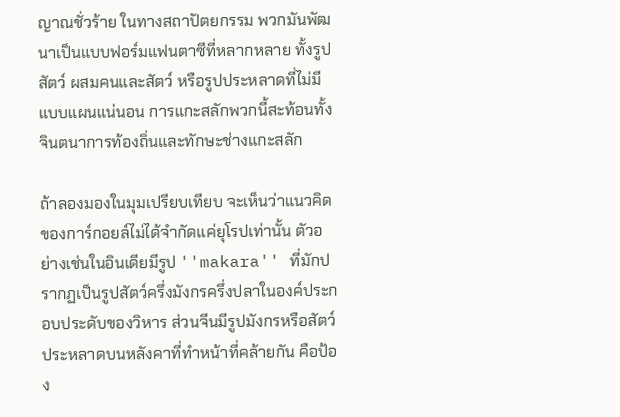ญาณชั่วร้าย ในทางสถาปัตยกรรม พวกมันพัฒนาเป็นแบบฟอร์มแฟนตาซีที่หลากหลาย ทั้งรูปสัตว์ ผสมคนและสัตว์ หรือรูปประหลาดที่ไม่มีแบบแผนแน่นอน การแกะสลักพวกนี้สะท้อนทั้งจินตนาการท้องถิ่นและทักษะช่างแกะสลัก

ถ้าลองมองในมุมเปรียบเทียบ จะเห็นว่าแนวคิดของการ์กอยล์ไม่ได้จำกัดแค่ยุโรปเท่านั้น ตัวอย่างเช่นในอินเดียมีรูป ''makara'' ที่มักปรากฏเป็นรูปสัตว์ครึ่งมังกรครึ่งปลาในองค์ประกอบประดับของวิหาร ส่วนจีนมีรูปมังกรหรือสัตว์ประหลาดบนหลังคาที่ทำหน้าที่คล้ายกัน คือป้อง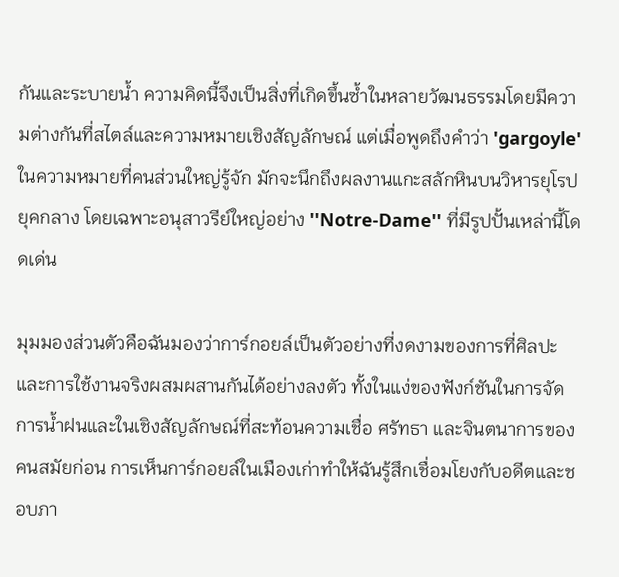กันและระบายน้ำ ความคิดนี้จึงเป็นสิ่งที่เกิดขึ้นซ้ำในหลายวัฒนธรรมโดยมีความต่างกันที่สไตล์และความหมายเชิงสัญลักษณ์ แต่เมื่อพูดถึงคำว่า 'gargoyle' ในความหมายที่คนส่วนใหญ่รู้จัก มักจะนึกถึงผลงานแกะสลักหินบนวิหารยุโรปยุคกลาง โดยเฉพาะอนุสาวรีย์ใหญ่อย่าง ''Notre-Dame'' ที่มีรูปปั้นเหล่านี้โดดเด่น

มุมมองส่วนตัวคือฉันมองว่าการ์กอยล์เป็นตัวอย่างที่งดงามของการที่ศิลปะและการใช้งานจริงผสมผสานกันได้อย่างลงตัว ทั้งในแง่ของฟังก์ชันในการจัดการน้ำฝนและในเชิงสัญลักษณ์ที่สะท้อนความเชื่อ ศรัทธา และจินตนาการของคนสมัยก่อน การเห็นการ์กอยล์ในเมืองเก่าทำให้ฉันรู้สึกเชื่อมโยงกับอดีตและชอบภา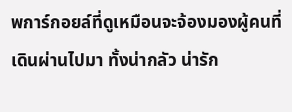พการ์กอยล์ที่ดูเหมือนจะจ้องมองผู้คนที่เดินผ่านไปมา ทั้งน่ากลัว น่ารัก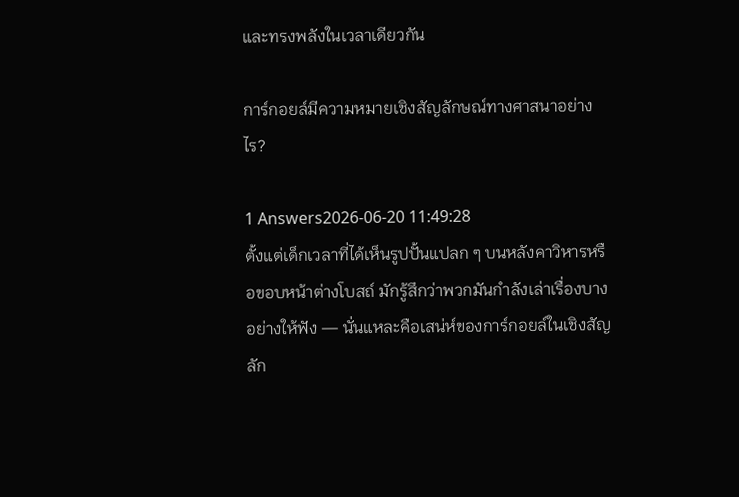และทรงพลังในเวลาเดียวกัน

การ์กอยล์มีความหมายเชิงสัญลักษณ์ทางศาสนาอย่างไร?

1 Answers2026-06-20 11:49:28
ตั้งแต่เด็กเวลาที่ได้เห็นรูปปั้นแปลก ๆ บนหลังคาวิหารหรือขอบหน้าต่างโบสถ์ มักรู้สึกว่าพวกมันกำลังเล่าเรื่องบางอย่างให้ฟัง — นั่นแหละคือเสน่ห์ของการ์กอยล์ในเชิงสัญลัก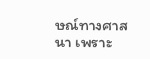ษณ์ทางศาสนา เพราะ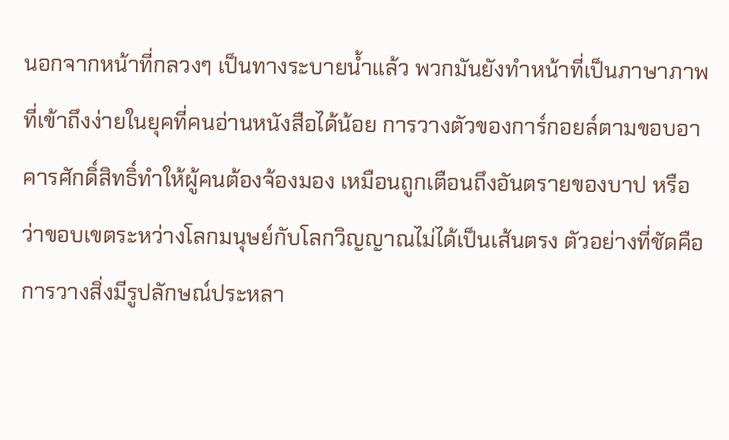นอกจากหน้าที่กลวงๆ เป็นทางระบายน้ำแล้ว พวกมันยังทำหน้าที่เป็นภาษาภาพที่เข้าถึงง่ายในยุคที่คนอ่านหนังสือได้น้อย การวางตัวของการ์กอยล์ตามขอบอาคารศักดิ์สิทธิ์ทำให้ผู้คนต้องจ้องมอง เหมือนถูกเตือนถึงอันตรายของบาป หรือว่าขอบเขตระหว่างโลกมนุษย์กับโลกวิญญาณไม่ได้เป็นเส้นตรง ตัวอย่างที่ชัดคือการวางสิ่งมีรูปลักษณ์ประหลา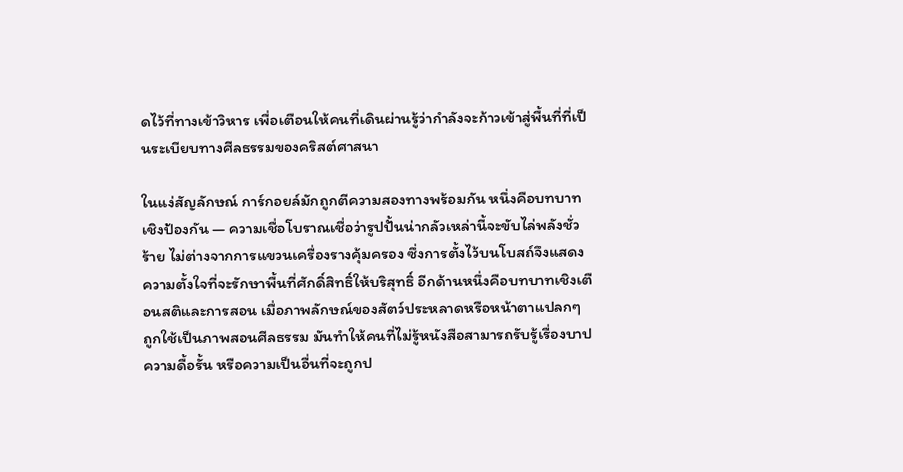ดไว้ที่ทางเข้าวิหาร เพื่อเตือนให้คนที่เดินผ่านรู้ว่ากำลังจะก้าวเข้าสู่พื้นที่ที่เป็นระเบียบทางศีลธรรมของคริสต์ศาสนา

ในแง่สัญลักษณ์ การ์กอยล์มักถูกตีความสองทางพร้อมกัน หนึ่งคือบทบาทเชิงป้องกัน — ความเชื่อโบราณเชื่อว่ารูปปั้นน่ากลัวเหล่านี้จะขับไล่พลังชั่วร้าย ไม่ต่างจากการแขวนเครื่องรางคุ้มครอง ซึ่งการตั้งไว้บนโบสถ์จึงแสดงความตั้งใจที่จะรักษาพื้นที่ศักดิ์สิทธิ์ให้บริสุทธิ์ อีกด้านหนึ่งคือบทบาทเชิงเตือนสติและการสอน เมื่อภาพลักษณ์ของสัตว์ประหลาดหรือหน้าตาแปลกๆ ถูกใช้เป็นภาพสอนศีลธรรม มันทำให้คนที่ไม่รู้หนังสือสามารถรับรู้เรื่องบาป ความดื้อรั้น หรือความเป็นอื่นที่จะถูกป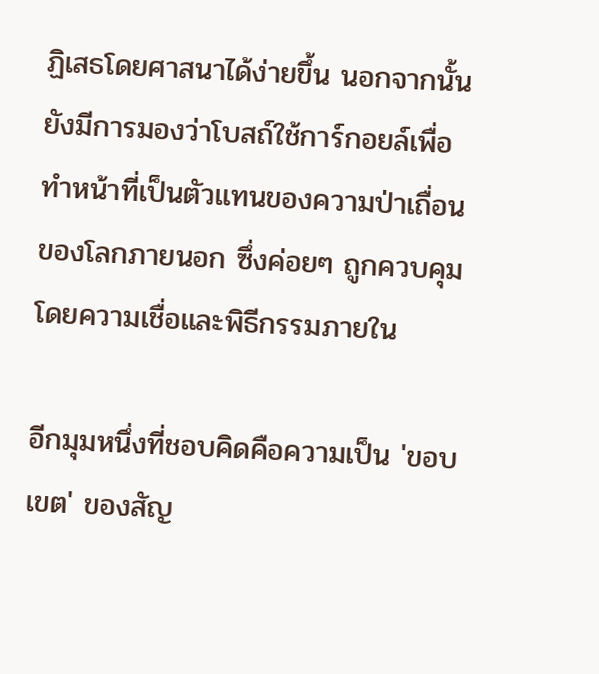ฏิเสธโดยศาสนาได้ง่ายขึ้น นอกจากนั้นยังมีการมองว่าโบสถ์ใช้การ์กอยล์เพื่อทำหน้าที่เป็นตัวแทนของความป่าเถื่อนของโลกภายนอก ซึ่งค่อยๆ ถูกควบคุมโดยความเชื่อและพิธีกรรมภายใน

อีกมุมหนึ่งที่ชอบคิดคือความเป็น 'ขอบเขต' ของสัญ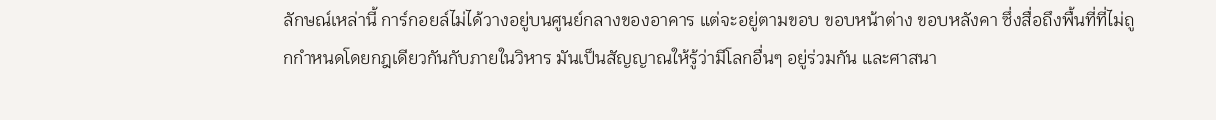ลักษณ์เหล่านี้ การ์กอยล์ไม่ได้วางอยู่บนศูนย์กลางของอาคาร แต่จะอยู่ตามขอบ ขอบหน้าต่าง ขอบหลังคา ซึ่งสื่อถึงพื้นที่ที่ไม่ถูกกำหนดโดยกฎเดียวกันกับภายในวิหาร มันเป็นสัญญาณให้รู้ว่ามีโลกอื่นๆ อยู่ร่วมกัน และศาสนา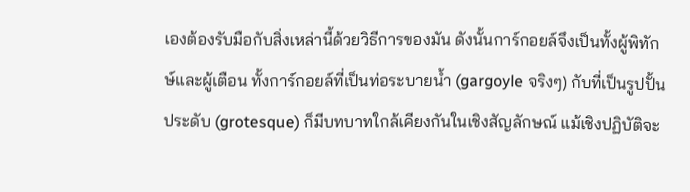เองต้องรับมือกับสิ่งเหล่านี้ด้วยวิธีการของมัน ดังนั้นการ์กอยล์จึงเป็นทั้งผู้พิทักษ์และผู้เตือน ทั้งการ์กอยล์ที่เป็นท่อระบายน้ำ (gargoyle จริงๆ) กับที่เป็นรูปปั้นประดับ (grotesque) ก็มีบทบาทใกล้เคียงกันในเชิงสัญลักษณ์ แม้เชิงปฏิบัติจะ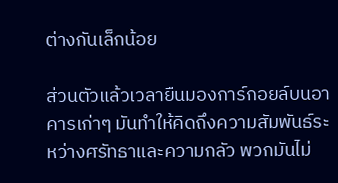ต่างกันเล็กน้อย

ส่วนตัวแล้วเวลายืนมองการ์กอยล์บนอาคารเก่าๆ มันทำให้คิดถึงความสัมพันธ์ระหว่างศรัทธาและความกลัว พวกมันไม่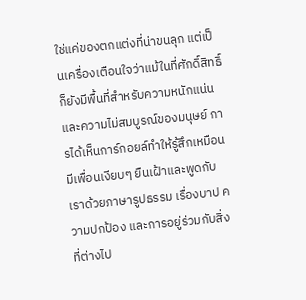ใช่แค่ของตกแต่งที่น่าขนลุก แต่เป็นเครื่องเตือนใจว่าแม้ในที่ศักดิ์สิทธิ์ก็ยังมีพื้นที่สำหรับความหนักแน่นและความไม่สมบูรณ์ของมนุษย์ การได้เห็นการ์กอยล์ทำให้รู้สึกเหมือนมีเพื่อนเงียบๆ ยืนเฝ้าและพูดกับเราด้วยภาษารูปธรรม เรื่องบาป ความปกป้อง และการอยู่ร่วมกับสิ่งที่ต่างไป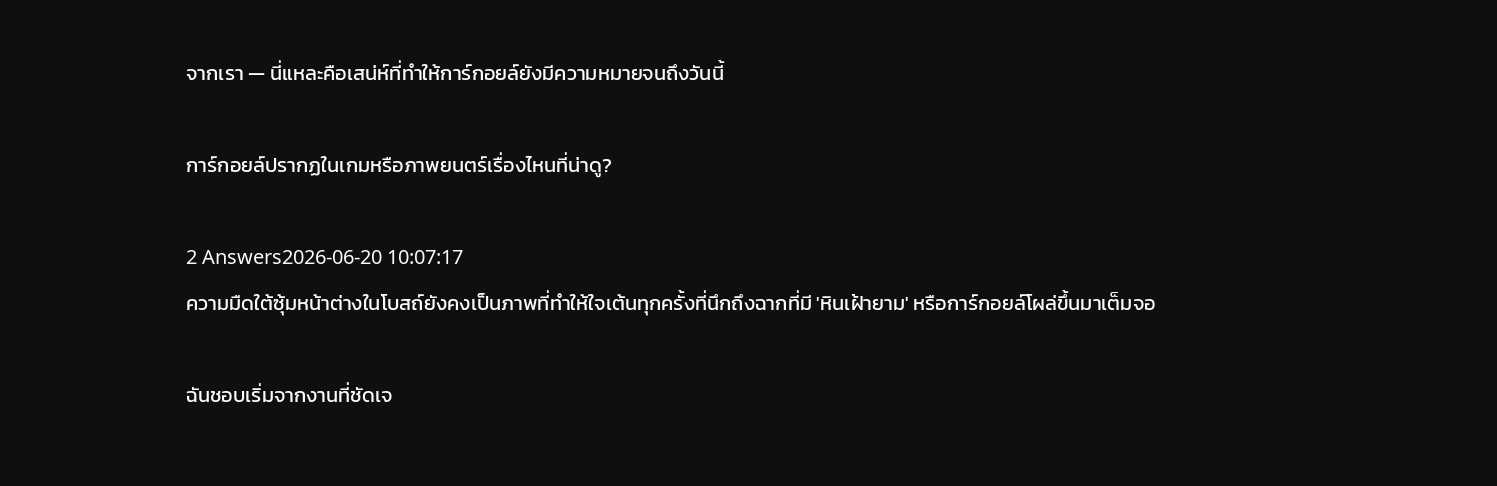จากเรา — นี่แหละคือเสน่ห์ที่ทำให้การ์กอยล์ยังมีความหมายจนถึงวันนี้

การ์กอยล์ปรากฏในเกมหรือภาพยนตร์เรื่องไหนที่น่าดู?

2 Answers2026-06-20 10:07:17
ความมืดใต้ซุ้มหน้าต่างในโบสถ์ยังคงเป็นภาพที่ทำให้ใจเต้นทุกครั้งที่นึกถึงฉากที่มี 'หินเฝ้ายาม' หรือการ์กอยล์โผล่ขึ้นมาเต็มจอ

ฉันชอบเริ่มจากงานที่ชัดเจ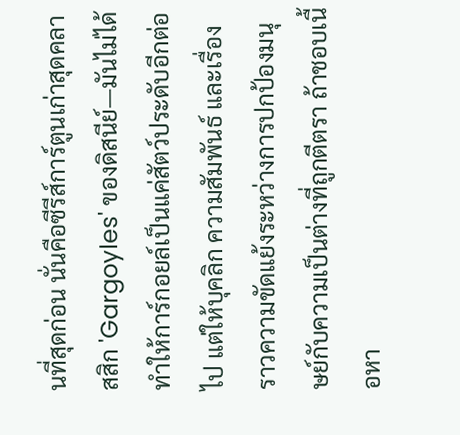นที่สุดก่อน นั่นคือซีรีส์การ์ตูนเก่าสุดคลาสสิก 'Gargoyles' ของดิสนีย์—มันไม่ได้ทำให้การ์กอยล์เป็นแค่สัตว์ประดับอีกต่อไป แต่ให้บุคลิก ความสัมพันธ์ และเรื่องราวความขัดแย้งระหว่างการปกป้องมนุษย์กับความเป็นต่างที่ถูกตีตรา ถ้าชอบเนื้อหา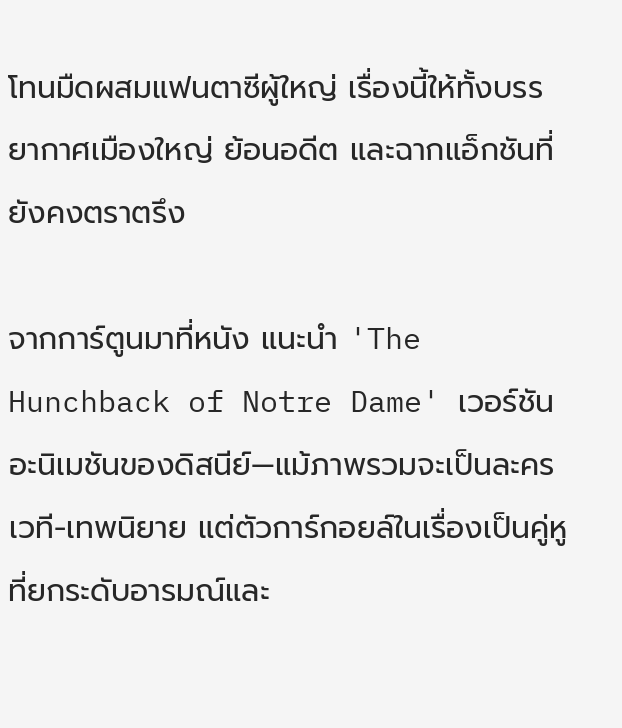โทนมืดผสมแฟนตาซีผู้ใหญ่ เรื่องนี้ให้ทั้งบรรยากาศเมืองใหญ่ ย้อนอดีต และฉากแอ็กชันที่ยังคงตราตรึง

จากการ์ตูนมาที่หนัง แนะนำ 'The Hunchback of Notre Dame' เวอร์ชันอะนิเมชันของดิสนีย์—แม้ภาพรวมจะเป็นละครเวที-เทพนิยาย แต่ตัวการ์กอยล์ในเรื่องเป็นคู่หูที่ยกระดับอารมณ์และ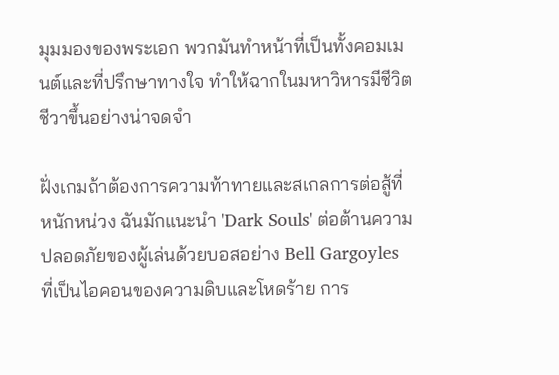มุมมองของพระเอก พวกมันทำหน้าที่เป็นทั้งคอมเมนต์และที่ปรึกษาทางใจ ทำให้ฉากในมหาวิหารมีชีวิตชีวาขึ้นอย่างน่าจดจำ

ฝั่งเกมถ้าต้องการความท้าทายและสเกลการต่อสู้ที่หนักหน่วง ฉันมักแนะนำ 'Dark Souls' ต่อต้านความปลอดภัยของผู้เล่นด้วยบอสอย่าง Bell Gargoyles ที่เป็นไอคอนของความดิบและโหดร้าย การ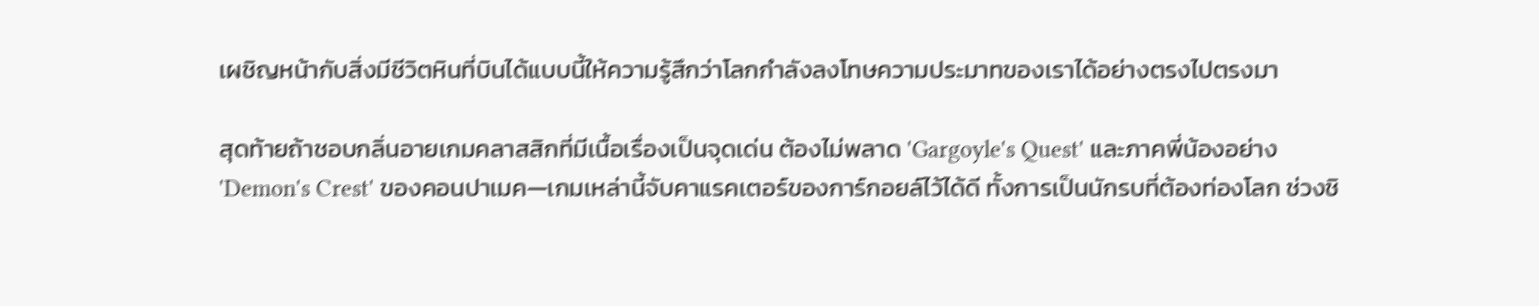เผชิญหน้ากับสิ่งมีชีวิตหินที่บินได้แบบนี้ให้ความรู้สึกว่าโลกกำลังลงโทษความประมาทของเราได้อย่างตรงไปตรงมา

สุดท้ายถ้าชอบกลิ่นอายเกมคลาสสิกที่มีเนื้อเรื่องเป็นจุดเด่น ต้องไม่พลาด 'Gargoyle's Quest' และภาคพี่น้องอย่าง 'Demon's Crest' ของคอนปาเมค—เกมเหล่านี้จับคาแรคเตอร์ของการ์กอยล์ไว้ได้ดี ทั้งการเป็นนักรบที่ต้องท่องโลก ช่วงชิ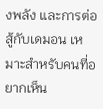งพลัง และการต่อสู้กับเดมอน เหมาะสำหรับคนที่อยากเห็น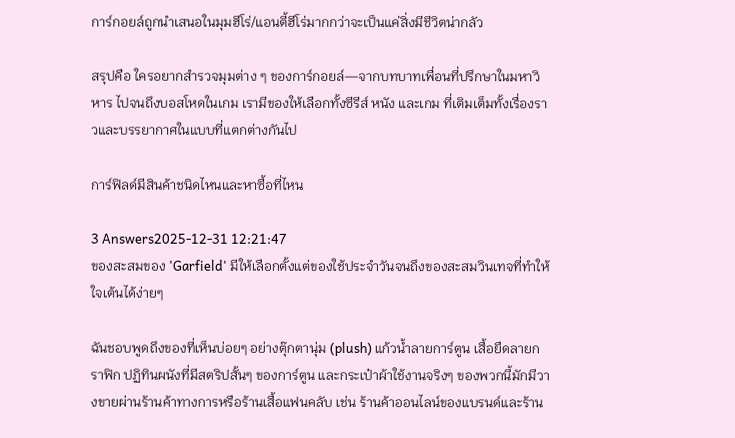การ์กอยล์ถูกนำเสนอในมุมฮีโร่/แอนตี้ฮีโร่มากกว่าจะเป็นแค่สิ่งมีชีวิตน่ากลัว

สรุปคือ ใครอยากสำรวจมุมต่าง ๆ ของการ์กอยล์—จากบทบาทเพื่อนที่ปรึกษาในมหาวิหาร ไปจนถึงบอสโหดในเกม เรามีของให้เลือกทั้งซีรีส์ หนัง และเกม ที่เติมเต็มทั้งเรื่องราวและบรรยากาศในแบบที่แตกต่างกันไป

การ์ฟิลด์มีสินค้าชนิดไหนและหาซื้อที่ไหน

3 Answers2025-12-31 12:21:47
ของสะสมของ 'Garfield' มีให้เลือกตั้งแต่ของใช้ประจำวันจนถึงของสะสมวินเทจที่ทำให้ใจเต้นได้ง่ายๆ

ฉันชอบพูดถึงของที่เห็นบ่อยๆ อย่างตุ๊กตานุ่ม (plush) แก้วน้ำลายการ์ตูน เสื้อยืดลายกราฟิก ปฏิทินผนังที่มีสตริปสั้นๆ ของการ์ตูน และกระเป๋าผ้าใช้งานจริงๆ ของพวกนี้มักมีวางขายผ่านร้านค้าทางการหรือร้านเสื้อแฟนคลับ เช่น ร้านค้าออนไลน์ของแบรนด์และร้าน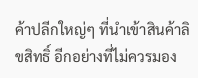ค้าปลีกใหญ่ๆ ที่นำเข้าสินค้าลิขสิทธิ์ อีกอย่างที่ไม่ควรมอง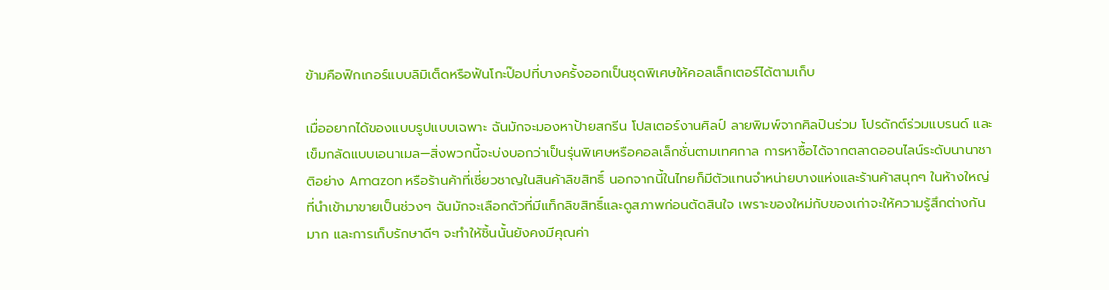ข้ามคือฟิกเกอร์แบบลิมิเต็ดหรือฟันโกะป๊อปที่บางครั้งออกเป็นชุดพิเศษให้คอลเล็กเตอร์ได้ตามเก็บ

เมื่ออยากได้ของแบบรูปแบบเฉพาะ ฉันมักจะมองหาป้ายสกรีน โปสเตอร์งานศิลป์ ลายพิมพ์จากศิลปินร่วม โปรดักต์ร่วมแบรนด์ และเข็มกลัดแบบเอนาเมล—สิ่งพวกนี้จะบ่งบอกว่าเป็นรุ่นพิเศษหรือคอลเล็กชั่นตามเทศกาล การหาซื้อได้จากตลาดออนไลน์ระดับนานาชาติอย่าง Amazon หรือร้านค้าที่เชี่ยวชาญในสินค้าลิขสิทธิ์ นอกจากนี้ในไทยก็มีตัวแทนจำหน่ายบางแห่งและร้านค้าสนุกๆ ในห้างใหญ่ที่นำเข้ามาขายเป็นช่วงๆ ฉันมักจะเลือกตัวที่มีแท็กลิขสิทธิ์และดูสภาพก่อนตัดสินใจ เพราะของใหม่กับของเก่าจะให้ความรู้สึกต่างกันมาก และการเก็บรักษาดีๆ จะทำให้ชิ้นนั้นยังคงมีคุณค่า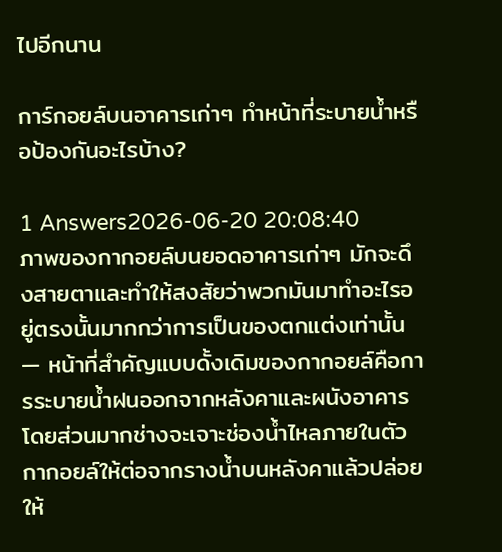ไปอีกนาน

การ์กอยล์บนอาคารเก่าๆ ทำหน้าที่ระบายน้ำหรือป้องกันอะไรบ้าง?

1 Answers2026-06-20 20:08:40
ภาพของกากอยล์บนยอดอาคารเก่าๆ มักจะดึงสายตาและทำให้สงสัยว่าพวกมันมาทำอะไรอยู่ตรงนั้นมากกว่าการเป็นของตกแต่งเท่านั้น — หน้าที่สำคัญแบบดั้งเดิมของกากอยล์คือการระบายน้ำฝนออกจากหลังคาและผนังอาคาร โดยส่วนมากช่างจะเจาะช่องน้ำไหลภายในตัวกากอยล์ให้ต่อจากรางน้ำบนหลังคาแล้วปล่อยให้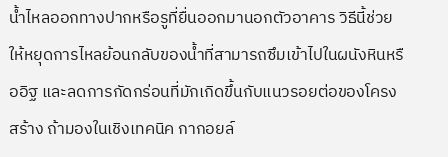น้ำไหลออกทางปากหรือรูที่ยื่นออกมานอกตัวอาคาร วิธีนี้ช่วยให้หยุดการไหลย้อนกลับของน้ำที่สามารถซึมเข้าไปในผนังหินหรืออิฐ และลดการกัดกร่อนที่มักเกิดขึ้นกับแนวรอยต่อของโครงสร้าง ถ้ามองในเชิงเทคนิค กากอยล์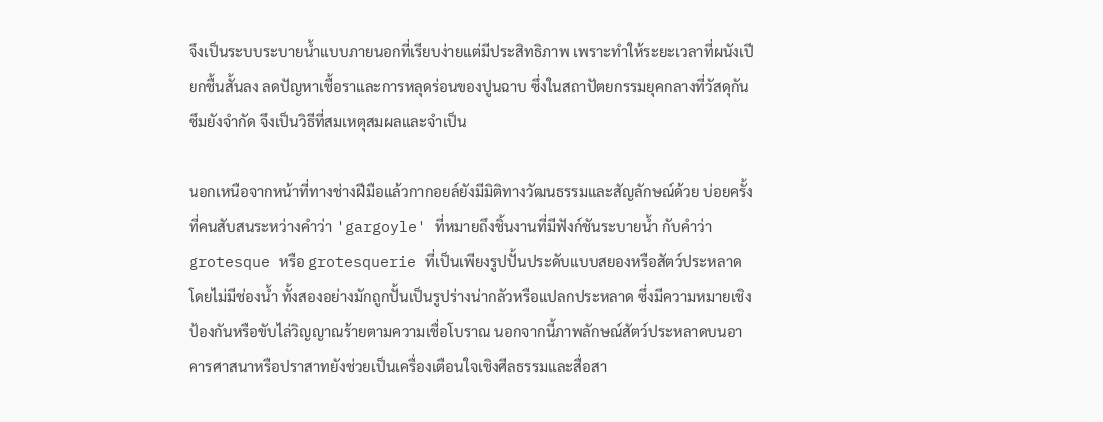จึงเป็นระบบระบายน้ำแบบภายนอกที่เรียบง่ายแต่มีประสิทธิภาพ เพราะทำให้ระยะเวลาที่ผนังเปียกชื้นสั้นลง ลดปัญหาเชื้อราและการหลุดร่อนของปูนฉาบ ซึ่งในสถาปัตยกรรมยุคกลางที่วัสดุกันซึมยังจำกัด จึงเป็นวิธีที่สมเหตุสมผลและจำเป็น

นอกเหนือจากหน้าที่ทางช่างฝีมือแล้วกากอยล์ยังมีมิติทางวัฒนธรรมและสัญลักษณ์ด้วย บ่อยครั้งที่คนสับสนระหว่างคำว่า 'gargoyle' ที่หมายถึงชิ้นงานที่มีฟังก์ชันระบายน้ำ กับคำว่า grotesque หรือ grotesquerie ที่เป็นเพียงรูปปั้นประดับแบบสยองหรือสัตว์ประหลาดโดยไม่มีช่องน้ำ ทั้งสองอย่างมักถูกปั้นเป็นรูปร่างน่ากลัวหรือแปลกประหลาด ซึ่งมีความหมายเชิงป้องกันหรือขับไล่วิญญาณร้ายตามความเชื่อโบราณ นอกจากนี้ภาพลักษณ์สัตว์ประหลาดบนอาคารศาสนาหรือปราสาทยังช่วยเป็นเครื่องเตือนใจเชิงศีลธรรมและสื่อสา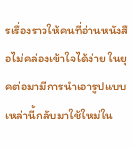รเรื่องราวให้คนที่อ่านหนังสือไม่คล่องเข้าใจได้ง่าย ในยุคต่อมามีการนำเอารูปแบบเหล่านี้กลับมาใช้ใหม่ใน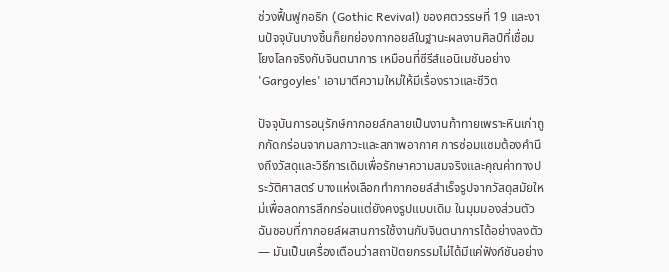ช่วงฟื้นฟูกอธิก (Gothic Revival) ของศตวรรษที่ 19 และงานปัจจุบันบางชิ้นก็ยกย่องกากอยล์ในฐานะผลงานศิลป์ที่เชื่อมโยงโลกจริงกับจินตนาการ เหมือนที่ซีรีส์แอนิเมชันอย่าง 'Gargoyles' เอามาตีความใหม่ให้มีเรื่องราวและชีวิต

ปัจจุบันการอนุรักษ์กากอยล์กลายเป็นงานท้าทายเพราะหินเก่าถูกกัดกร่อนจากมลภาวะและสภาพอากาศ การซ่อมแซมต้องคำนึงถึงวัสดุและวิธีการเดิมเพื่อรักษาความสมจริงและคุณค่าทางประวัติศาสตร์ บางแห่งเลือกทำกากอยล์สำเร็จรูปจากวัสดุสมัยใหม่เพื่อลดการสึกกร่อนแต่ยังคงรูปแบบเดิม ในมุมมองส่วนตัว ฉันชอบที่กากอยล์ผสานการใช้งานกับจินตนาการได้อย่างลงตัว — มันเป็นเครื่องเตือนว่าสถาปัตยกรรมไม่ได้มีแค่ฟังก์ชันอย่าง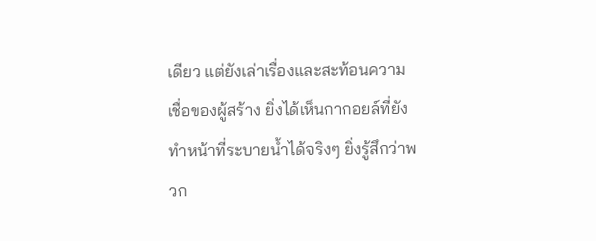เดียว แต่ยังเล่าเรื่องและสะท้อนความเชื่อของผู้สร้าง ยิ่งได้เห็นกากอยล์ที่ยังทำหน้าที่ระบายน้ำได้จริงๆ ยิ่งรู้สึกว่าพวก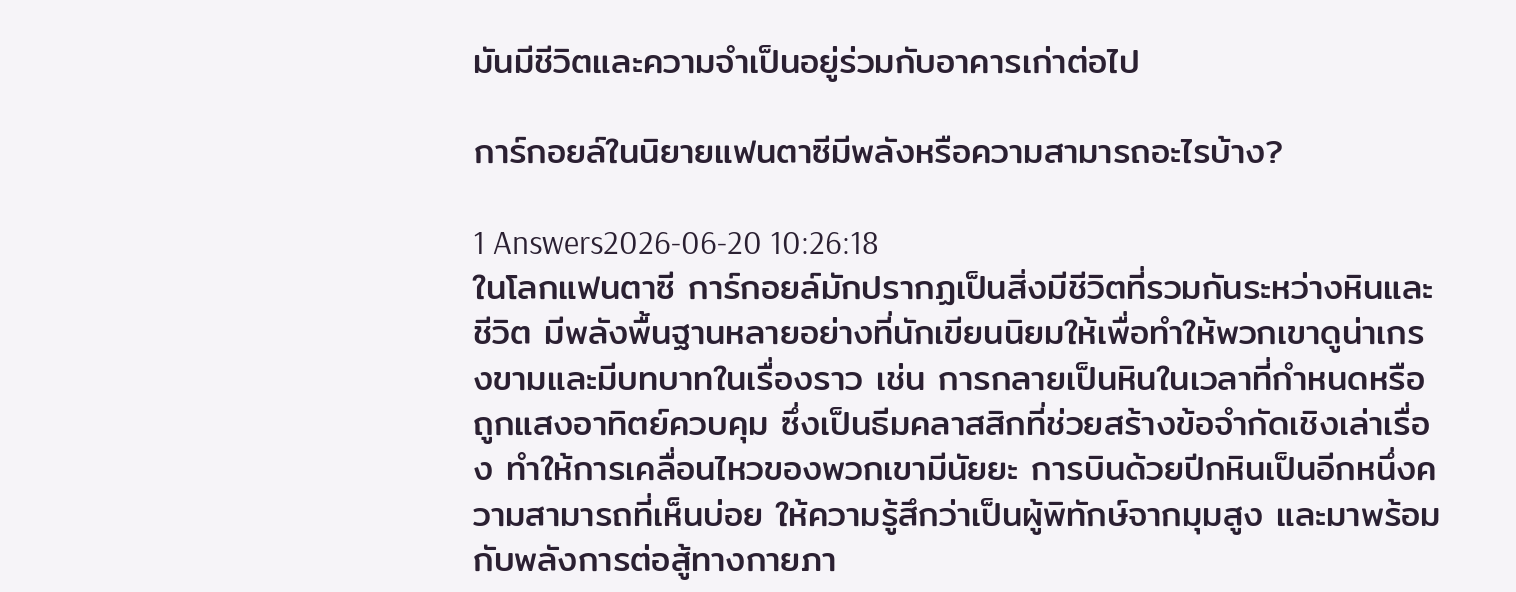มันมีชีวิตและความจำเป็นอยู่ร่วมกับอาคารเก่าต่อไป

การ์กอยล์ในนิยายแฟนตาซีมีพลังหรือความสามารถอะไรบ้าง?

1 Answers2026-06-20 10:26:18
ในโลกแฟนตาซี การ์กอยล์มักปรากฏเป็นสิ่งมีชีวิตที่รวมกันระหว่างหินและชีวิต มีพลังพื้นฐานหลายอย่างที่นักเขียนนิยมให้เพื่อทำให้พวกเขาดูน่าเกรงขามและมีบทบาทในเรื่องราว เช่น การกลายเป็นหินในเวลาที่กำหนดหรือถูกแสงอาทิตย์ควบคุม ซึ่งเป็นธีมคลาสสิกที่ช่วยสร้างข้อจำกัดเชิงเล่าเรื่อง ทำให้การเคลื่อนไหวของพวกเขามีนัยยะ การบินด้วยปีกหินเป็นอีกหนึ่งความสามารถที่เห็นบ่อย ให้ความรู้สึกว่าเป็นผู้พิทักษ์จากมุมสูง และมาพร้อมกับพลังการต่อสู้ทางกายภา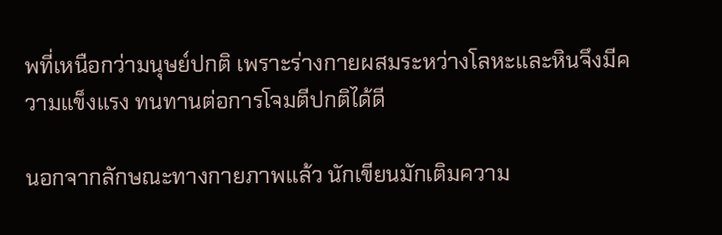พที่เหนือกว่ามนุษย์ปกติ เพราะร่างกายผสมระหว่างโลหะและหินจึงมีความแข็งแรง ทนทานต่อการโจมตีปกติได้ดี

นอกจากลักษณะทางกายภาพแล้ว นักเขียนมักเติมความ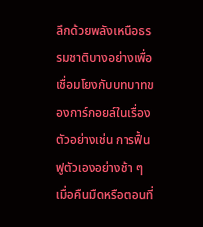ลึกด้วยพลังเหนือธรรมชาติบางอย่างเพื่อเชื่อมโยงกับบทบาทของการ์กอยล์ในเรื่อง ตัวอย่างเช่น การฟื้นฟูตัวเองอย่างช้า ๆ เมื่อคืนมืดหรือตอนที่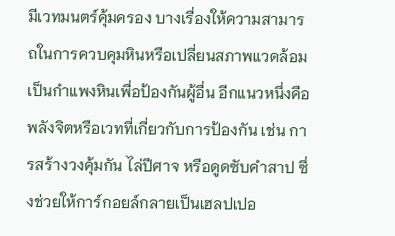มีเวทมนตร์คุ้มครอง บางเรื่องให้ความสามารถในการควบคุมหินหรือเปลี่ยนสภาพแวดล้อมเป็นกำแพงหินเพื่อป้องกันผู้อื่น อีกแนวหนึ่งคือพลังจิตหรือเวทที่เกี่ยวกับการป้องกัน เช่น การสร้างวงคุ้มกัน ไล่ปีศาจ หรือดูดซับคำสาป ซึ่งช่วยให้การ์กอยล์กลายเป็นเฮลปเปอ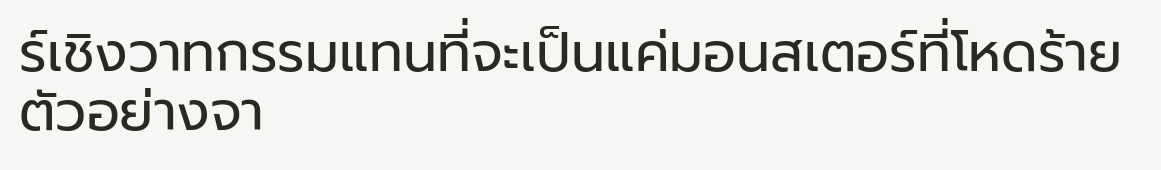ร์เชิงวาทกรรมแทนที่จะเป็นแค่มอนสเตอร์ที่โหดร้าย ตัวอย่างจา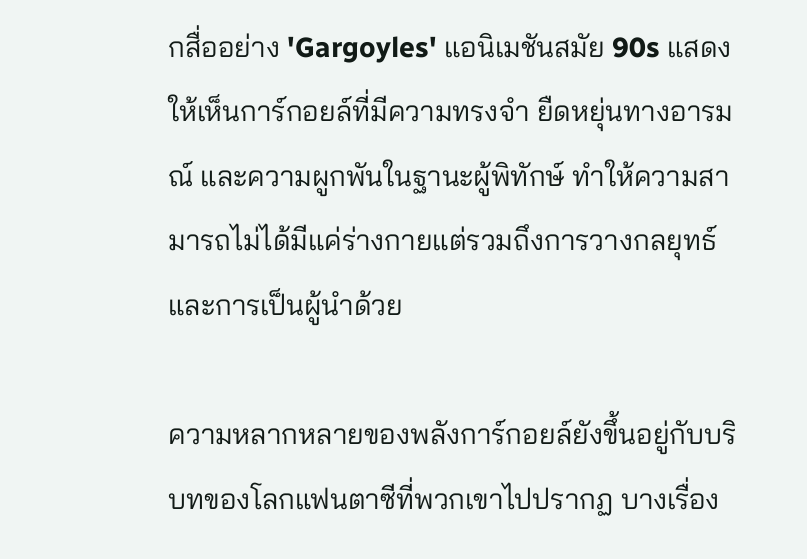กสื่ออย่าง 'Gargoyles' แอนิเมชันสมัย 90s แสดงให้เห็นการ์กอยล์ที่มีความทรงจำ ยืดหยุ่นทางอารมณ์ และความผูกพันในฐานะผู้พิทักษ์ ทำให้ความสามารถไม่ได้มีแค่ร่างกายแต่รวมถึงการวางกลยุทธ์และการเป็นผู้นำด้วย

ความหลากหลายของพลังการ์กอยล์ยังขึ้นอยู่กับบริบทของโลกแฟนตาซีที่พวกเขาไปปรากฏ บางเรื่อง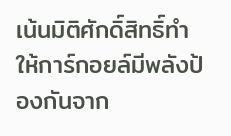เน้นมิติศักดิ์สิทธิ์ทำให้การ์กอยล์มีพลังป้องกันจาก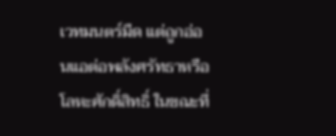เวทมนตร์มืด แต่ถูกอ่อนแอต่อพลังศรัทธาหรือโลหะศักดิ์สิทธิ์ ในขณะที่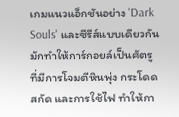เกมแนวแอ็กชันอย่าง 'Dark Souls' และซีรีส์แบบเดียวกันมักทำให้การ์กอยล์เป็นศัตรูที่มีการโจมตีหินพุ่ง กระโดดสกัด และการใช้ไฟ ทำให้กา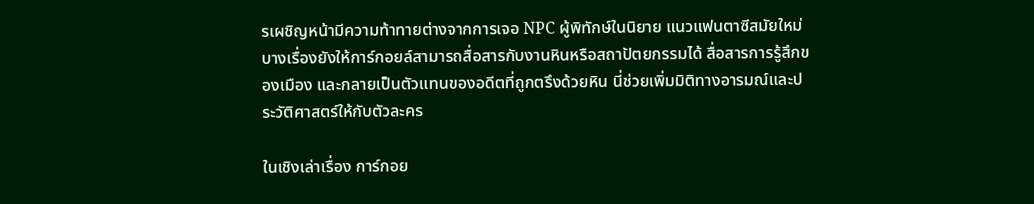รเผชิญหน้ามีความท้าทายต่างจากการเจอ NPC ผู้พิทักษ์ในนิยาย แนวแฟนตาซีสมัยใหม่บางเรื่องยังให้การ์กอยล์สามารถสื่อสารกับงานหินหรือสถาปัตยกรรมได้ สื่อสารการรู้สึกของเมือง และกลายเป็นตัวแทนของอดีตที่ถูกตรึงด้วยหิน นี่ช่วยเพิ่มมิติทางอารมณ์และประวัติศาสตร์ให้กับตัวละคร

ในเชิงเล่าเรื่อง การ์กอย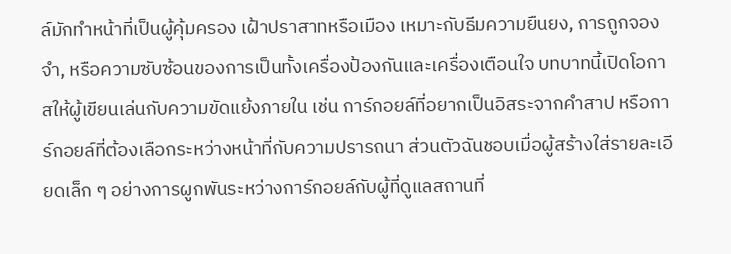ล์มักทำหน้าที่เป็นผู้คุ้มครอง เฝ้าปราสาทหรือเมือง เหมาะกับธีมความยืนยง, การถูกจองจำ, หรือความซับซ้อนของการเป็นทั้งเครื่องป้องกันและเครื่องเตือนใจ บทบาทนี้เปิดโอกาสให้ผู้เขียนเล่นกับความขัดแย้งภายใน เช่น การ์กอยล์ที่อยากเป็นอิสระจากคำสาป หรือการ์กอยล์ที่ต้องเลือกระหว่างหน้าที่กับความปรารถนา ส่วนตัวฉันชอบเมื่อผู้สร้างใส่รายละเอียดเล็ก ๆ อย่างการผูกพันระหว่างการ์กอยล์กับผู้ที่ดูแลสถานที่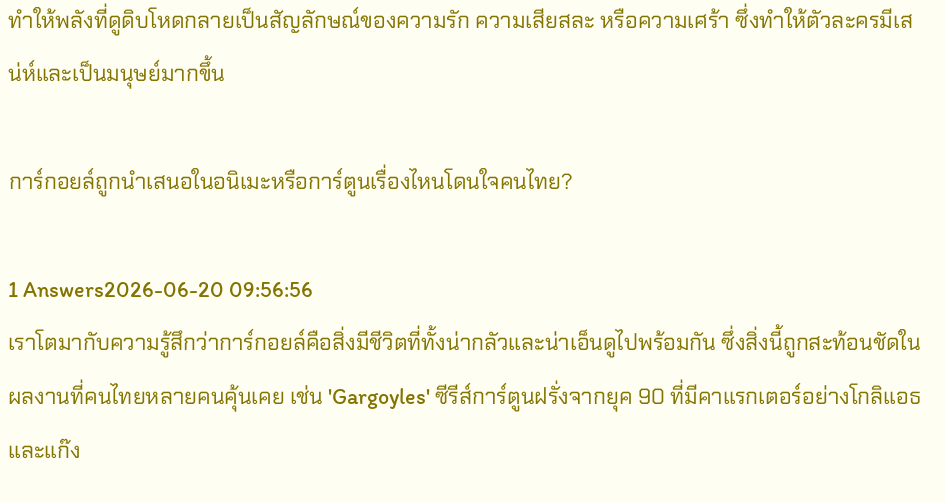ทำให้พลังที่ดูดิบโหดกลายเป็นสัญลักษณ์ของความรัก ความเสียสละ หรือความเศร้า ซึ่งทำให้ตัวละครมีเสน่ห์และเป็นมนุษย์มากขึ้น

การ์กอยล์ถูกนำเสนอในอนิเมะหรือการ์ตูนเรื่องไหนโดนใจคนไทย?

1 Answers2026-06-20 09:56:56
เราโตมากับความรู้สึกว่าการ์กอยล์คือสิ่งมีชีวิตที่ทั้งน่ากลัวและน่าเอ็นดูไปพร้อมกัน ซึ่งสิ่งนี้ถูกสะท้อนชัดในผลงานที่คนไทยหลายคนคุ้นเคย เช่น 'Gargoyles' ซีรีส์การ์ตูนฝรั่งจากยุค 90 ที่มีคาแรกเตอร์อย่างโกลิแอธและแก๊ง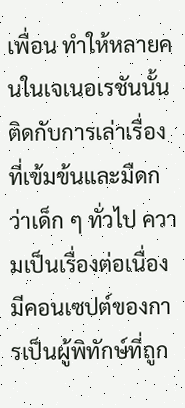เพื่อน ทำให้หลายคนในเจเนอเรชันนั้นติดกับการเล่าเรื่องที่เข้มข้นและมืดกว่าเด็ก ๆ ทั่วไป ความเป็นเรื่องต่อเนื่อง มีคอนเซปต์ของการเป็นผู้พิทักษ์ที่ถูก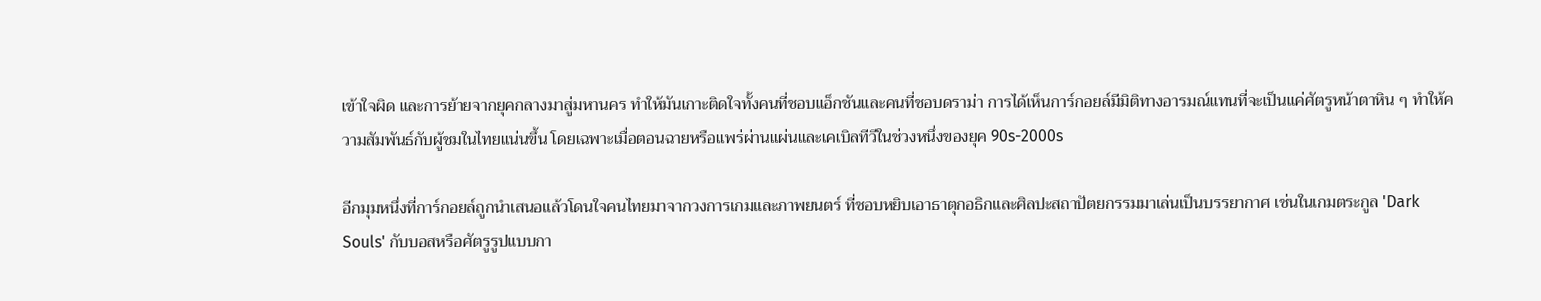เข้าใจผิด และการย้ายจากยุคกลางมาสู่มหานคร ทำให้มันเกาะติดใจทั้งคนที่ชอบแอ็กชันและคนที่ชอบดราม่า การได้เห็นการ์กอยล์มีมิติทางอารมณ์แทนที่จะเป็นแค่ศัตรูหน้าตาหิน ๆ ทำให้ความสัมพันธ์กับผู้ชมในไทยแน่นขึ้น โดยเฉพาะเมื่อตอนฉายหรือแพร่ผ่านแผ่นและเคเบิลทีวีในช่วงหนึ่งของยุค 90s-2000s

อีกมุมหนึ่งที่การ์กอยล์ถูกนำเสนอแล้วโดนใจคนไทยมาจากวงการเกมและภาพยนตร์ ที่ชอบหยิบเอาธาตุกอธิกและศิลปะสถาปัตยกรรมมาเล่นเป็นบรรยากาศ เช่นในเกมตระกูล 'Dark Souls' กับบอสหรือศัตรูรูปแบบกา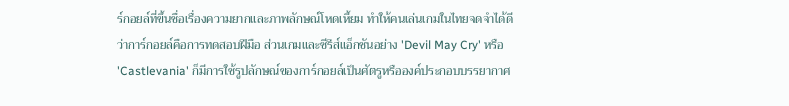ร์กอยล์ที่ขึ้นชื่อเรื่องความยากและภาพลักษณ์โหดเหี้ยม ทำให้คนเล่นเกมในไทยจดจำได้ดีว่าการ์กอยล์คือการทดสอบฝีมือ ส่วนเกมและซีรีส์แอ็กชันอย่าง 'Devil May Cry' หรือ 'Castlevania' ก็มีการใช้รูปลักษณ์ของการ์กอยล์เป็นศัตรูหรือองค์ประกอบบรรยากาศ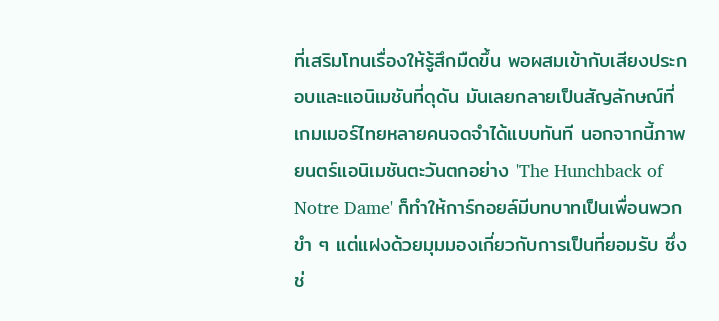ที่เสริมโทนเรื่องให้รู้สึกมืดขึ้น พอผสมเข้ากับเสียงประกอบและแอนิเมชันที่ดุดัน มันเลยกลายเป็นสัญลักษณ์ที่เกมเมอร์ไทยหลายคนจดจำได้แบบทันที นอกจากนี้ภาพยนตร์แอนิเมชันตะวันตกอย่าง 'The Hunchback of Notre Dame' ก็ทำให้การ์กอยล์มีบทบาทเป็นเพื่อนพวกขำ ๆ แต่แฝงด้วยมุมมองเกี่ยวกับการเป็นที่ยอมรับ ซึ่งช่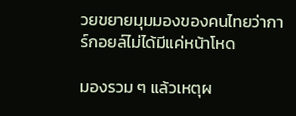วยขยายมุมมองของคนไทยว่าการ์กอยล์ไม่ได้มีแค่หน้าโหด

มองรวม ๆ แล้วเหตุผ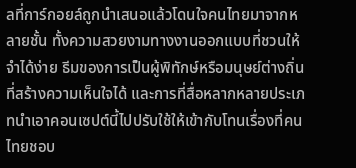ลที่การ์กอยล์ถูกนำเสนอแล้วโดนใจคนไทยมาจากหลายชั้น ทั้งความสวยงามทางงานออกแบบที่ชวนให้จำได้ง่าย ธีมของการเป็นผู้พิทักษ์หรือมนุษย์ต่างถิ่นที่สร้างความเห็นใจได้ และการที่สื่อหลากหลายประเภทนำเอาคอนเซปต์นี้ไปปรับใช้ให้เข้ากับโทนเรื่องที่คนไทยชอบ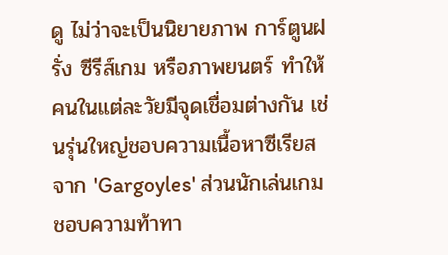ดู ไม่ว่าจะเป็นนิยายภาพ การ์ตูนฝรั่ง ซีรีส์เกม หรือภาพยนตร์ ทำให้คนในแต่ละวัยมีจุดเชื่อมต่างกัน เช่นรุ่นใหญ่ชอบความเนื้อหาซีเรียสจาก 'Gargoyles' ส่วนนักเล่นเกมชอบความท้าทา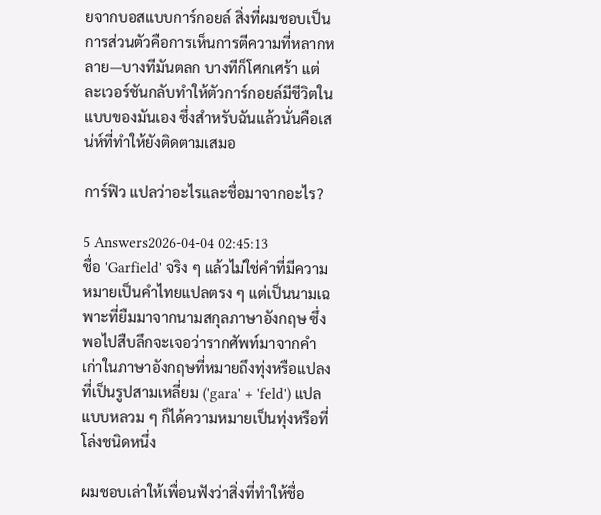ยจากบอสแบบการ์กอยล์ สิ่งที่ผมชอบเป็นการส่วนตัวคือการเห็นการตีความที่หลากหลาย—บางทีมันตลก บางทีก็โศกเศร้า แต่ละเวอร์ชันกลับทำให้ตัวการ์กอยล์มีชีวิตในแบบของมันเอง ซึ่งสำหรับฉันแล้วนั่นคือเสน่ห์ที่ทำให้ยังติดตามเสมอ

การ์ฟิว แปลว่าอะไรและชื่อมาจากอะไร?

5 Answers2026-04-04 02:45:13
ชื่อ 'Garfield' จริง ๆ แล้วไม่ใช่คำที่มีความหมายเป็นคำไทยแปลตรง ๆ แต่เป็นนามเฉพาะที่ยืมมาจากนามสกุลภาษาอังกฤษ ซึ่งพอไปสืบลึกจะเจอว่ารากศัพท์มาจากคำเก่าในภาษาอังกฤษที่หมายถึงทุ่งหรือแปลงที่เป็นรูปสามเหลี่ยม ('gara' + 'feld') แปลแบบหลวม ๆ ก็ได้ความหมายเป็นทุ่งหรือที่โล่งชนิดหนึ่ง

ผมชอบเล่าให้เพื่อนฟังว่าสิ่งที่ทำให้ชื่อ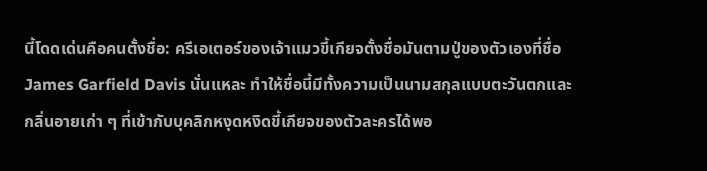นี้โดดเด่นคือคนตั้งชื่อ: ครีเอเตอร์ของเจ้าแมวขี้เกียจตั้งชื่อมันตามปู่ของตัวเองที่ชื่อ James Garfield Davis นั่นแหละ ทำให้ชื่อนี้มีทั้งความเป็นนามสกุลแบบตะวันตกและกลิ่นอายเก่า ๆ ที่เข้ากับบุคลิกหงุดหงิดขี้เกียจของตัวละครได้พอ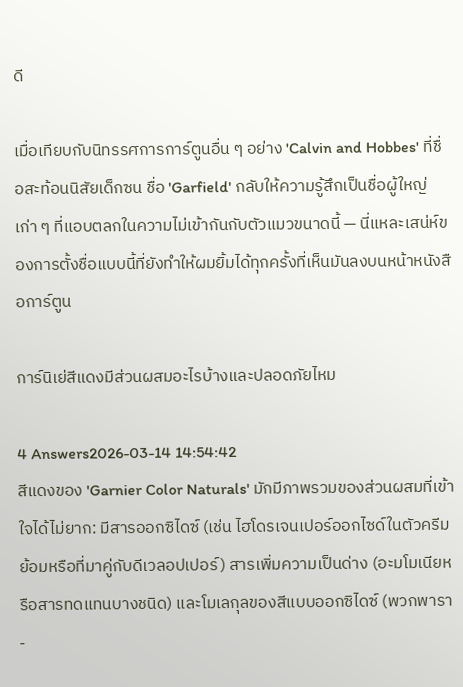ดี

เมื่อเทียบกับนิทรรศการการ์ตูนอื่น ๆ อย่าง 'Calvin and Hobbes' ที่ชื่อสะท้อนนิสัยเด็กซน ชื่อ 'Garfield' กลับให้ความรู้สึกเป็นชื่อผู้ใหญ่เก่า ๆ ที่แอบตลกในความไม่เข้ากันกับตัวแมวขนาดนี้ — นี่แหละเสน่ห์ของการตั้งชื่อแบบนี้ที่ยังทำให้ผมยิ้มได้ทุกครั้งที่เห็นมันลงบนหน้าหนังสือการ์ตูน

การ์นิเย่สีแดงมีส่วนผสมอะไรบ้างและปลอดภัยไหม

4 Answers2026-03-14 14:54:42
สีแดงของ 'Garnier Color Naturals' มักมีภาพรวมของส่วนผสมที่เข้าใจได้ไม่ยาก: มีสารออกซิไดซ์ (เช่น ไฮโดรเจนเปอร์ออกไซด์ในตัวครีมย้อมหรือที่มาคู่กับดีเวลอปเปอร์) สารเพิ่มความเป็นด่าง (อะมโมเนียหรือสารทดแทนบางชนิด) และโมเลกุลของสีแบบออกซิไดซ์ (พวกพารา-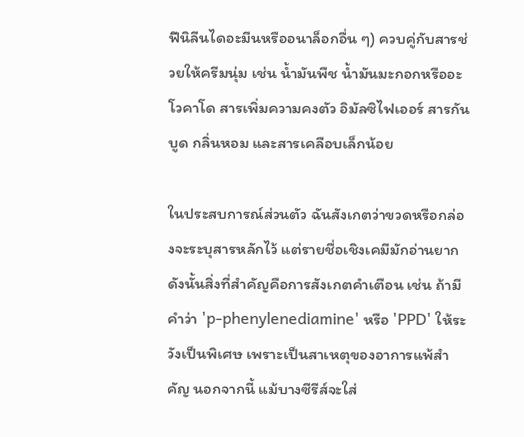ฟีนิลีนไดอะมีนหรืออนาล็อกอื่น ๆ) ควบคู่กับสารช่วยให้ครีมนุ่ม เช่น น้ำมันพืช น้ำมันมะกอกหรืออะโวคาโด สารเพิ่มความคงตัว อิมัลซิไฟเออร์ สารกันบูด กลิ่นหอม และสารเคลือบเล็กน้อย

ในประสบการณ์ส่วนตัว ฉันสังเกตว่าขวดหรือกล่องจะระบุสารหลักไว้ แต่รายชื่อเชิงเคมีมักอ่านยาก ดังนั้นสิ่งที่สำคัญคือการสังเกตคำเตือน เช่น ถ้ามีคำว่า 'p-phenylenediamine' หรือ 'PPD' ให้ระวังเป็นพิเศษ เพราะเป็นสาเหตุของอาการแพ้สำคัญ นอกจากนี้ แม้บางซีรีส์จะใส่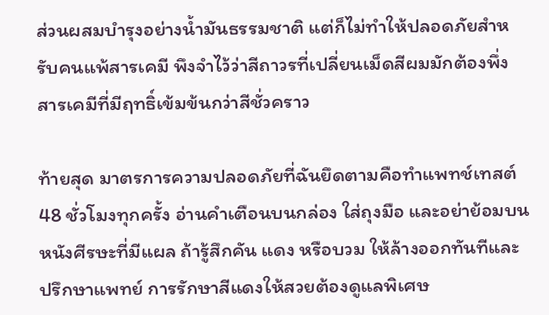ส่วนผสมบำรุงอย่างน้ำมันธรรมชาติ แต่ก็ไม่ทำให้ปลอดภัยสำหรับคนแพ้สารเคมี พึงจำไว้ว่าสีถาวรที่เปลี่ยนเม็ดสีผมมักต้องพึ่งสารเคมีที่มีฤทธิ์เข้มข้นกว่าสีชั่วคราว

ท้ายสุด มาตรการความปลอดภัยที่ฉันยึดตามคือทำแพทช์เทสต์ 48 ชั่วโมงทุกครั้ง อ่านคำเตือนบนกล่อง ใส่ถุงมือ และอย่าย้อมบนหนังศีรษะที่มีแผล ถ้ารู้สึกคัน แดง หรือบวม ให้ล้างออกทันทีและปรึกษาแพทย์ การรักษาสีแดงให้สวยต้องดูแลพิเศษ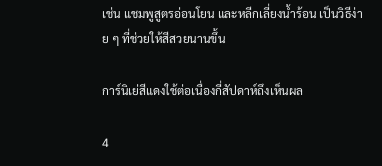เช่น แชมพูสูตรอ่อนโยน และหลีกเลี่ยงน้ำร้อน เป็นวิธีง่าย ๆ ที่ช่วยให้สีสวยนานขึ้น

การ์นิเย่สีแดงใช้ต่อเนื่องกี่สัปดาห์ถึงเห็นผล

4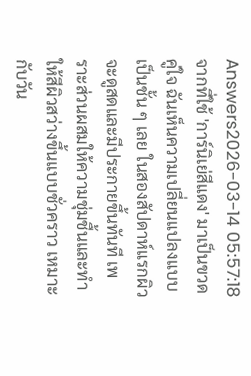Answers2026-03-14 05:57:18
จากที่ใช้ 'การ์นิเย่สีแดง' มาเป็นขวดคู่ใจ ฉันเห็นความเปลี่ยนแปลงแบบเป็นชั้น ๆ เลย ในสองสัปดาห์แรกผิวจะดูสดและมีประกายขึ้นทันที เพราะส่วนผสมให้ความชุ่มชื้นและทำให้สีผิวสว่างขึ้นแบบชั่วคราว เหมาะกับวัน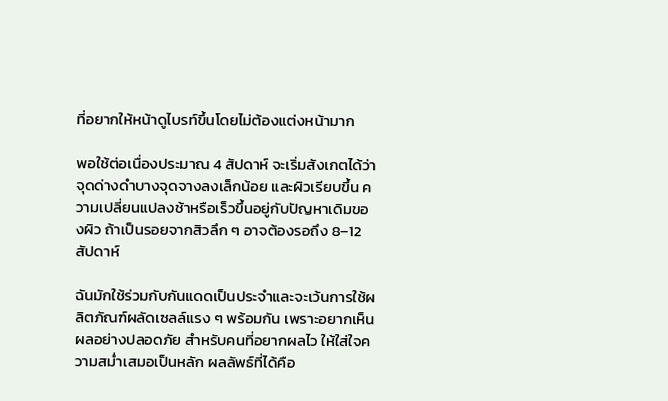ที่อยากให้หน้าดูไบรท์ขึ้นโดยไม่ต้องแต่งหน้ามาก

พอใช้ต่อเนื่องประมาณ 4 สัปดาห์ จะเริ่มสังเกตได้ว่าจุดด่างดำบางจุดจางลงเล็กน้อย และผิวเรียบขึ้น ความเปลี่ยนแปลงช้าหรือเร็วขึ้นอยู่กับปัญหาเดิมของผิว ถ้าเป็นรอยจากสิวลึก ๆ อาจต้องรอถึง 8–12 สัปดาห์

ฉันมักใช้ร่วมกับกันแดดเป็นประจำและจะเว้นการใช้ผลิตภัณฑ์ผลัดเซลล์แรง ๆ พร้อมกัน เพราะอยากเห็นผลอย่างปลอดภัย สำหรับคนที่อยากผลไว ให้ใส่ใจความสม่ำเสมอเป็นหลัก ผลลัพธ์ที่ได้คือ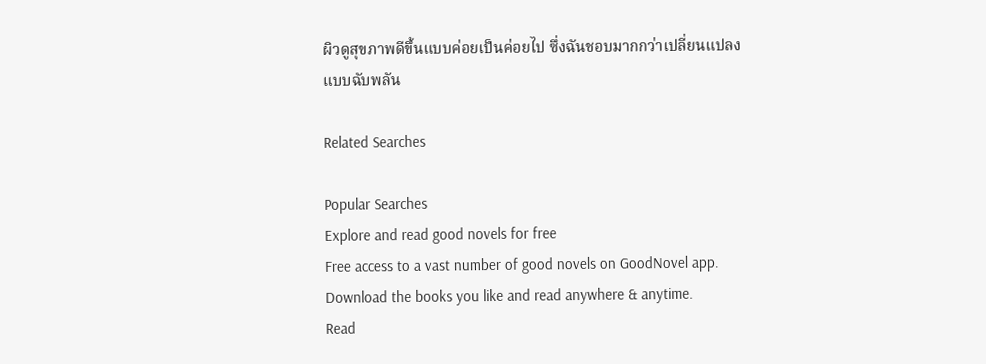ผิวดูสุขภาพดีขึ้นแบบค่อยเป็นค่อยไป ซึ่งฉันชอบมากกว่าเปลี่ยนแปลงแบบฉับพลัน

Related Searches

Popular Searches
Explore and read good novels for free
Free access to a vast number of good novels on GoodNovel app. Download the books you like and read anywhere & anytime.
Read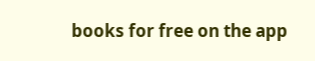books for free on the app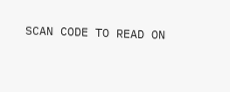SCAN CODE TO READ ON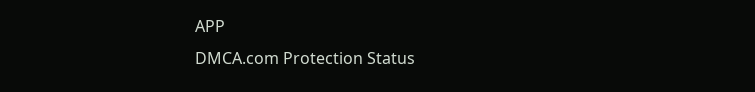APP
DMCA.com Protection Status